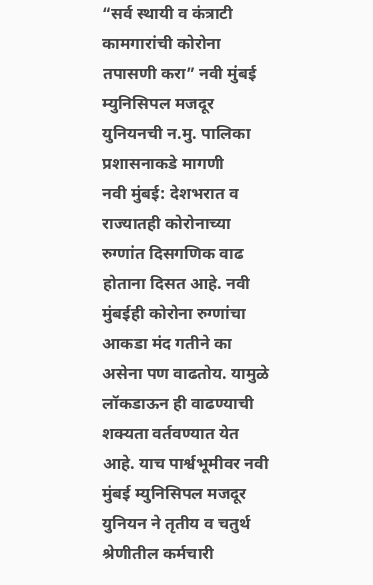“सर्व स्थायी व कंत्राटी कामगारांची कोरोना तपासणी करा” नवी मुंबई म्युनिसिपल मजदूर युनियनची न.मु. पालिका प्रशासनाकडे मागणी
नवी मुंबई: देशभरात व राज्यातही कोरोनाच्या रुग्णांत दिसगणिक वाढ होताना दिसत आहे. नवी मुंबईही कोरोना रुग्णांचा आकडा मंद गतीने का असेना पण वाढतोय. यामुळे लॉकडाऊन ही वाढण्याची शक्यता वर्तवण्यात येत आहे. याच पार्श्वभूमीवर नवी मुंबई म्युनिसिपल मजदूर युनियन ने तृतीय व चतुर्थ श्रेणीतील कर्मचारी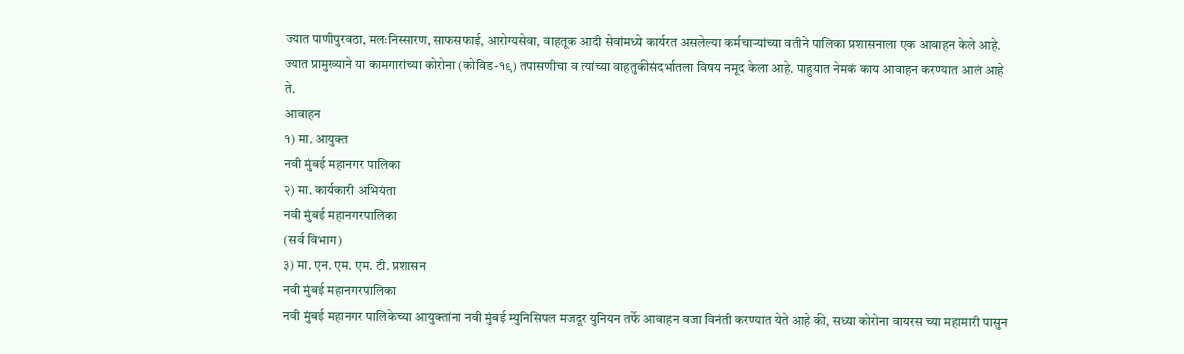ज्यात पाणीपुरवठा, मलःनिस्सारण, साफसफाई, आरोग्यसेवा, वाहतूक आदी सेवांमध्ये कार्यरत असलेल्या कर्मचाऱ्यांच्या वतीने पालिका प्रशासनाला एक आवाहन केले आहे. ज्यात प्रामुख्याने या कामगारांच्या कोरोना (कोविड-१९) तपासणीचा व त्यांच्या वाहतुकीसंदर्भातला विषय नमूद केला आहे. पाहुयात नेमकं काय आवाहन करण्यात आलं आहे ते.
आवाहन
१) मा. आयुक्त
नवी मुंबई महानगर पालिका
२) मा. कार्यकारी अभियंता
नवी मुंबई महानगरपालिका
(सर्व विभाग)
३) मा. एन. एम. एम. टी. प्रशासन
नवी मुंबई महानगरपालिका
नवी मुंबई महानगर पालिकेच्या आयुक्तांना नवी मुंबई म्युनिसिपल मजदूर युनियन तर्फे आवाहन वजा विनंती करण्यात येते आहे की, सध्या कोरोना वायरस च्या महामारी पासुन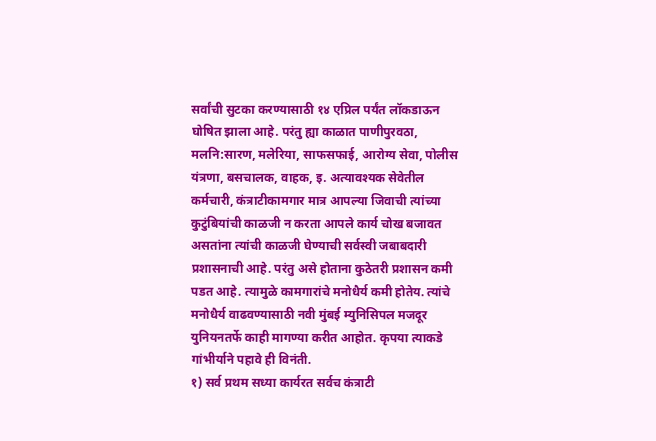सर्वांची सुटका करण्यासाठी १४ एप्रिल पर्यंत लॉकडाऊन घोषित झाला आहे. परंतु ह्या काळात पाणीपुरवठा, मलनि:सारण, मलेरिया, साफसफाई, आरोग्य सेवा, पोलीस यंत्रणा, बसचालक, वाहक, इ. अत्यावश्यक सेवेतील कर्मचारी, कंत्राटीकामगार मात्र आपल्या जिवाची त्यांच्या कुटुंबियांची काळजी न करता आपले कार्य चोख बजावत असतांना त्यांची काळजी घेण्याची सर्वस्वी जबाबदारी प्रशासनाची आहे. परंतु असे होताना कुठेतरी प्रशासन कमी पडत आहे. त्यामुळे कामगारांचे मनोधैर्य कमी होतेय. त्यांचे मनोधैर्य वाढवण्यासाठी नवी मुंबई म्युनिसिपल मजदूर युनियनतर्फे काही मागण्या करीत आहोत. कृपया त्याकडे गांभीर्याने पहावे ही विनंती.
१) सर्व प्रथम सध्या कार्यरत सर्वच कंत्राटी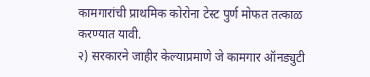कामगारांची प्राथमिक कोरोना टेस्ट पुर्ण मोफत तत्काळ करण्यात यावी.
२) सरकारने जाहीर केल्याप्रमाणे जे कामगार ऑनड्युटी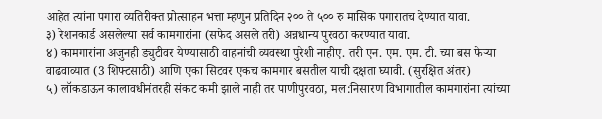आहेत त्यांना पगारा व्यतिरीक्त प्रोत्साहन भत्ता म्हणुन प्रतिदिन २०० ते ५०० रु मासिक पगारातच देण्यात यावा.
३) रेशनकार्ड असलेल्या सर्व कामगारांना (सफेद असले तरी) अन्नधान्य पुरवठा करण्यात यावा.
४) कामगारांना अजुनही ड्युटीवर येण्यासाठी वाहनांची व्यवस्था पुरेशी नाहीए. तरी एन. एम. एम. टी. च्या बस फेऱ्या वाढवाव्यात (3 शिफ्टसाठी) आणि एका सिटवर एकच कामगार बसतील याची दक्षता घ्यावी. (सुरक्षित अंतर)
५) लॉकडाऊन कालावधीनंतरही संकट कमी झाले नाही तर पाणीपुरवठा, मल:निसारण विभागातील कामगारांना त्यांच्या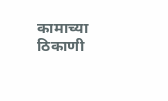कामाच्या ठिकाणी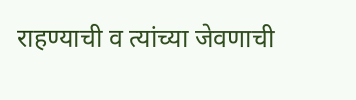राहण्याची व त्यांच्या जेवणाची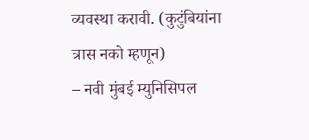व्यवस्था करावी. (कुटुंबियांना त्रास नको म्हणून)
– नवी मुंबई म्युनिसिपल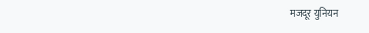मजदूर युनियन